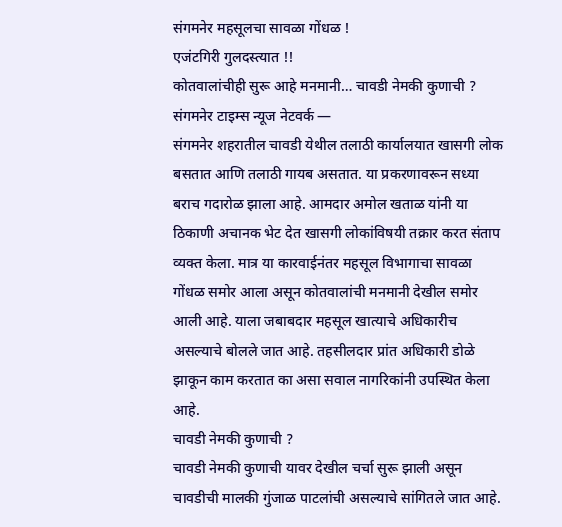संगमनेर महसूलचा सावळा गोंधळ !
एजंटगिरी गुलदस्त्यात !!
कोतवालांचीही सुरू आहे मनमानी… चावडी नेमकी कुणाची ?
संगमनेर टाइम्स न्यूज नेटवर्क —
संगमनेर शहरातील चावडी येथील तलाठी कार्यालयात खासगी लोक बसतात आणि तलाठी गायब असतात. या प्रकरणावरून सध्या बराच गदारोळ झाला आहे. आमदार अमोल खताळ यांनी या ठिकाणी अचानक भेट देत खासगी लोकांविषयी तक्रार करत संताप व्यक्त केला. मात्र या कारवाईनंतर महसूल विभागाचा सावळा गोंधळ समोर आला असून कोतवालांची मनमानी देखील समोर आली आहे. याला जबाबदार महसूल खात्याचे अधिकारीच असल्याचे बोलले जात आहे. तहसीलदार प्रांत अधिकारी डोळे झाकून काम करतात का असा सवाल नागरिकांनी उपस्थित केला आहे.
चावडी नेमकी कुणाची ?
चावडी नेमकी कुणाची यावर देखील चर्चा सुरू झाली असून चावडीची मालकी गुंजाळ पाटलांची असल्याचे सांगितले जात आहे.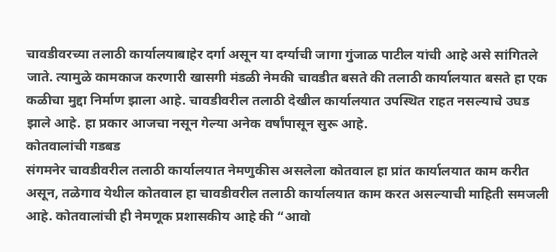चावडीवरच्या तलाठी कार्यालयाबाहेर दर्गा असून या दर्ग्याची जागा गुंजाळ पाटील यांची आहे असे सांगितले जाते. त्यामुळे कामकाज करणारी खासगी मंडळी नेमकी चावडीत बसते की तलाठी कार्यालयात बसते हा एक कळीचा मुद्दा निर्माण झाला आहे. चावडीवरील तलाठी देखील कार्यालयात उपस्थित राहत नसल्याचे उघड झाले आहे. हा प्रकार आजचा नसून गेल्या अनेक वर्षांपासून सुरू आहे.
कोतवालांची गडबड
संगमनेर चावडीवरील तलाठी कार्यालयात नेमणुकीस असलेला कोतवाल हा प्रांत कार्यालयात काम करीत असून, तळेगाव येथील कोतवाल हा चावडीवरील तलाठी कार्यालयात काम करत असल्याची माहिती समजली आहे. कोतवालांची ही नेमणूक प्रशासकीय आहे की “आवो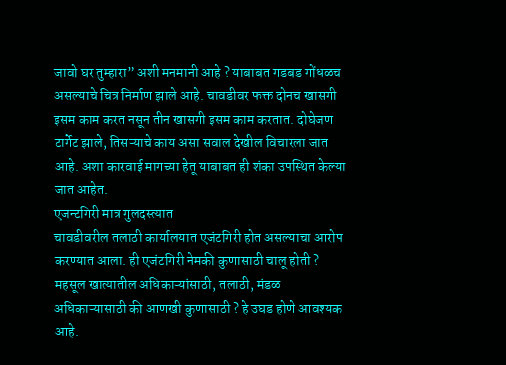जावो घर तुम्हारा” अशी मनमानी आहे ? याबाबत गडबड गोंधळच असल्याचे चित्र निर्माण झाले आहे. चावडीवर फक्त दोनच खासगी इसम काम करत नसून तीन खासगी इसम काम करतात. दोघेजण टार्गेट झाले, तिसऱ्याचे काय असा सवाल देखील विचारला जात आहे. अशा कारवाई मागच्या हेतू याबाबत ही शंका उपस्थित केल्या जात आहेत.
एजन्टगिरी मात्र गुलदस्त्यात
चावडीवरील तलाठी कार्यालयात एजंटगिरी होत असल्याचा आरोप करण्यात आला. ही एजंटगिरी नेमकी कुणासाठी चालू होती ? महसूल खात्यातील अधिकाऱ्यांसाठी, तलाठी, मंडळ अधिकाऱ्यासाठी की आणखी कुणासाठी ? हे उघड होणे आवश्यक आहे.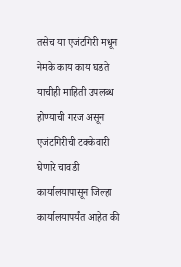तसेच या एजंटगिरी मधून नेमके काय काय घडते याचीही माहिती उपलब्ध होण्याची गरज असून एजंटगिरीची टक्केवारी घेणारे चावडी कार्यालयापासून जिल्हा कार्यालयापर्यंत आहेत की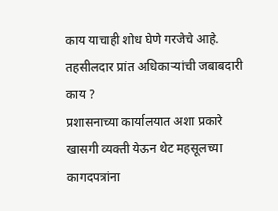काय याचाही शोध घेणे गरजेचे आहे.
तहसीलदार प्रांत अधिकाऱ्यांची जबाबदारी काय ?
प्रशासनाच्या कार्यालयात अशा प्रकारे खासगी व्यक्ती येऊन थेट महसूलच्या कागदपत्रांना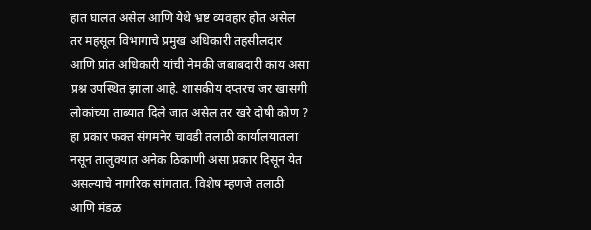हात घालत असेल आणि येथे भ्रष्ट व्यवहार होत असेल तर महसूल विभागाचे प्रमुख अधिकारी तहसीलदार आणि प्रांत अधिकारी यांची नेमकी जबाबदारी काय असा प्रश्न उपस्थित झाला आहे. शासकीय दप्तरच जर खासगी लोकांच्या ताब्यात दिले जात असेल तर खरे दोषी कोण ? हा प्रकार फक्त संगमनेर चावडी तलाठी कार्यालयातला नसून तालुक्यात अनेक ठिकाणी असा प्रकार दिसून येत असल्याचे नागरिक सांगतात. विशेष म्हणजे तलाठी आणि मंडळ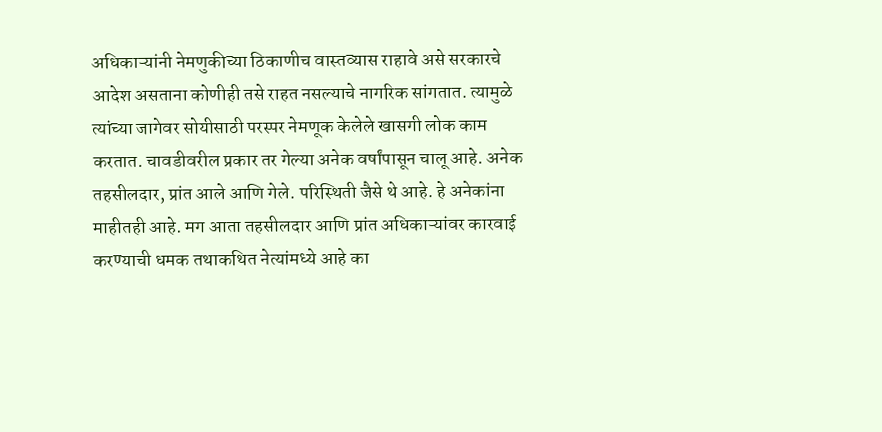अधिकाऱ्यांनी नेमणुकीच्या ठिकाणीच वास्तव्यास राहावे असे सरकारचे आदेश असताना कोणीही तसे राहत नसल्याचे नागरिक सांगतात. त्यामुळे त्यांच्या जागेवर सोयीसाठी परस्पर नेमणूक केलेले खासगी लोक काम करतात. चावडीवरील प्रकार तर गेल्या अनेक वर्षांपासून चालू आहे. अनेक तहसीलदार, प्रांत आले आणि गेले. परिस्थिती जैसे थे आहे. हे अनेकांना माहीतही आहे. मग आता तहसीलदार आणि प्रांत अधिकाऱ्यांवर कारवाई करण्याची धमक तथाकथित नेत्यांमध्ये आहे का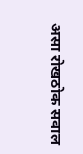असा रोखठोक सवाल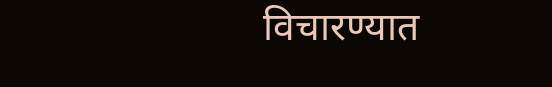विचारण्यात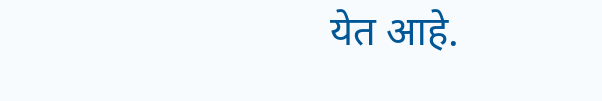येत आहे.